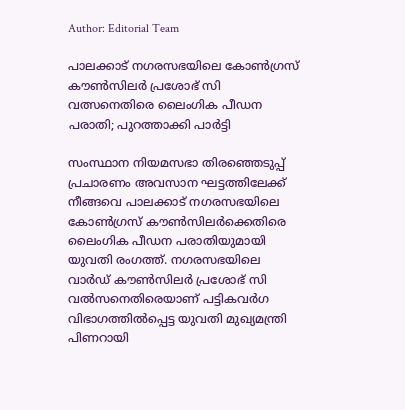Author: Editorial Team

പാലക്കാട് നഗരസഭയിലെ കോൺഗ്രസ് കൗൺസിലർ പ്രശോഭ് സി വത്സനെതിരെ ലൈംഗിക പീഡന പരാതി; പുറത്താക്കി പാർട്ടി

സംസ്ഥാന നിയമസഭാ തിരഞ്ഞെടുപ്പ് പ്രചാരണം അവസാന ഘട്ടത്തിലേക്ക് നീങ്ങവെ പാലക്കാട് നഗരസഭയിലെ കോൺഗ്രസ് കൗൺസിലർക്കെതിരെ ലൈംഗിക പീഡന പരാതിയുമായി യുവതി രംഗത്ത്. നഗരസഭയിലെ വാർഡ് കൗൺസിലർ പ്രശോഭ് സി വൽസനെതിരെയാണ് പട്ടികവർഗ വിഭാഗത്തിൽപ്പെട്ട യുവതി മുഖ്യമന്ത്രി പിണറായി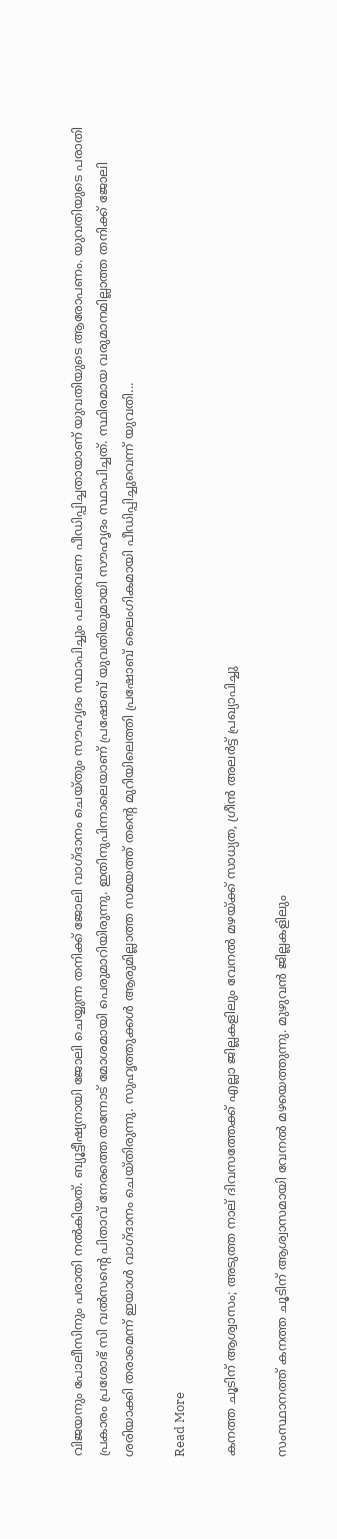വിജയനും പോലീസിനും പരാതി നൽകിയത്. ബ്യൂട്ടീഷ്യനായി ജോലി ചെയ്യുന്ന തനിക്ക് ജോലി വാഗ്ദാനം ചെയ്തും സൗഹൃദം സ്ഥാപിച്ചും പലതവണ പീഡിപ്പിച്ചതായാണ് യുവതിയുടെ ആരോപണം. യുവതിയുടെ പരാതി പ്രകാരം പ്രശോഭ് സി വൽസൻ്റെ പിതാവ് നേരത്തെ തന്നോട് മോശമായി പെരുമാറിയിരുന്നു. ഇതിനുപിന്നാലെയാണ് പ്രഷോബ് യുവതിയുമായി സൗഹൃദം സ്ഥാപിച്ചത്. സ്ഥിരമായ വരുമാനമില്ലാത്ത തനിക്ക് ജോലി ശരിയാക്കി തരാമെന്ന് ഇയാൾ വാഗ്ദാനം ചെയ്തിരുന്നു. സുഹൃത്തുക്കൾ ആരുമില്ലാത്ത സമയത്ത് തന്റെ മുറിയിലെത്തി പ്രഷോബ് ലൈംഗികമായി പീഡിപ്പിച്ചുവെന്ന് യുവതി...

Read More

കനത്ത ചൂടിന് ആശ്വാസം; അടുത്ത നാല് ദിവസത്തേക്ക് എല്ലാ ജില്ലകളിലും വേനൽ മഴയ്ക്ക് സാധ്യത, ഗ്രീൻ അലർട്ട് പ്രഖ്യാപിച്ചു

സംസ്ഥാനത്ത് കനത്ത ചൂടിന് ആശ്വാസമായി വേനൽ മഴയെത്തുന്നു. മുഴുവൻ ജില്ലകളിലും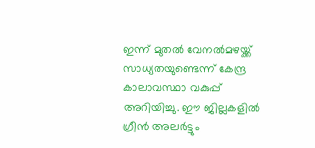ഇന്ന് മുതൽ വേനൽമഴയ്ക്ക് സാധ്യതയുണ്ടെന്ന് കേന്ദ്ര കാലാവസ്ഥാ വകുപ്പ് അറിയിച്ചു. ഈ ജില്ലകളിൽ ഗ്രീൻ അലർട്ടും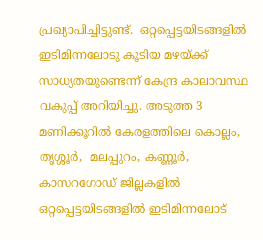പ്രഖ്യാപിച്ചിട്ടുണ്ട്.  ഒറ്റപ്പെട്ടയിടങ്ങളിൽ  ഇടിമിന്നലോടു കൂടിയ മഴയ്ക്ക് സാധ്യതയുണ്ടെന്ന് കേന്ദ്ര കാലാവസ്ഥ വകുപ്പ് അറിയിച്ചു. അടുത്ത 3 മണിക്കൂറിൽ കേരളത്തിലെ കൊല്ലം, തൃശ്ശൂർ,  മലപ്പുറം, കണ്ണൂർ, കാസറഗോഡ് ജില്ലകളിൽ ഒറ്റപ്പെട്ടയിടങ്ങളിൽ ഇടിമിന്നലോട്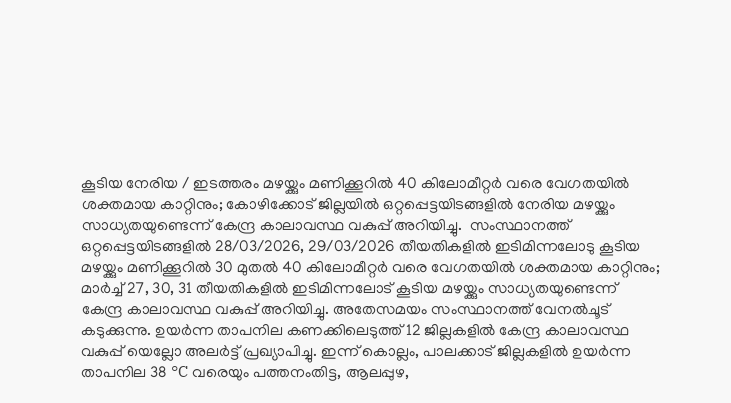കൂടിയ നേരിയ / ഇടത്തരം മഴയ്ക്കും മണിക്കൂറിൽ 40 കിലോമീറ്റർ വരെ വേഗതയിൽ ശക്തമായ കാറ്റിനും; കോഴിക്കോട് ജില്ലയിൽ ഒറ്റപ്പെട്ടയിടങ്ങളിൽ നേരിയ മഴയ്ക്കും സാധ്യതയുണ്ടെന്ന് കേന്ദ്ര കാലാവസ്ഥ വകുപ്പ് അറിയിച്ചു.  സംസ്ഥാനത്ത് ഒറ്റപ്പെട്ടയിടങ്ങളിൽ 28/03/2026, 29/03/2026 തീയതികളിൽ ഇടിമിന്നലോടു കൂടിയ മഴയ്ക്കും മണിക്കൂറിൽ 30 മുതൽ 40 കിലോമീറ്റർ വരെ വേഗതയിൽ ശക്തമായ കാറ്റിനും; മാർച്ച് 27, 30, 31 തീയതികളിൽ ഇടിമിന്നലോട് കൂടിയ മഴയ്ക്കും സാധ്യതയുണ്ടെന്ന് കേന്ദ്ര കാലാവസ്ഥ വകുപ്പ് അറിയിച്ചു. അതേസമയം സംസ്ഥാനത്ത് വേനൽചൂട് കടുക്കുന്നു. ഉയർന്ന താപനില കണക്കിലെടുത്ത് 12 ജില്ലകളിൽ കേന്ദ്ര കാലാവസ്ഥ വകുപ്പ് യെല്ലോ അലർട്ട് പ്രഖ്യാപിച്ചു. ഇന്ന് കൊല്ലം, പാലക്കാട് ജില്ലകളിൽ ഉയർന്ന താപനില 38 °C വരെയും പത്തനംതിട്ട, ആലപ്പുഴ,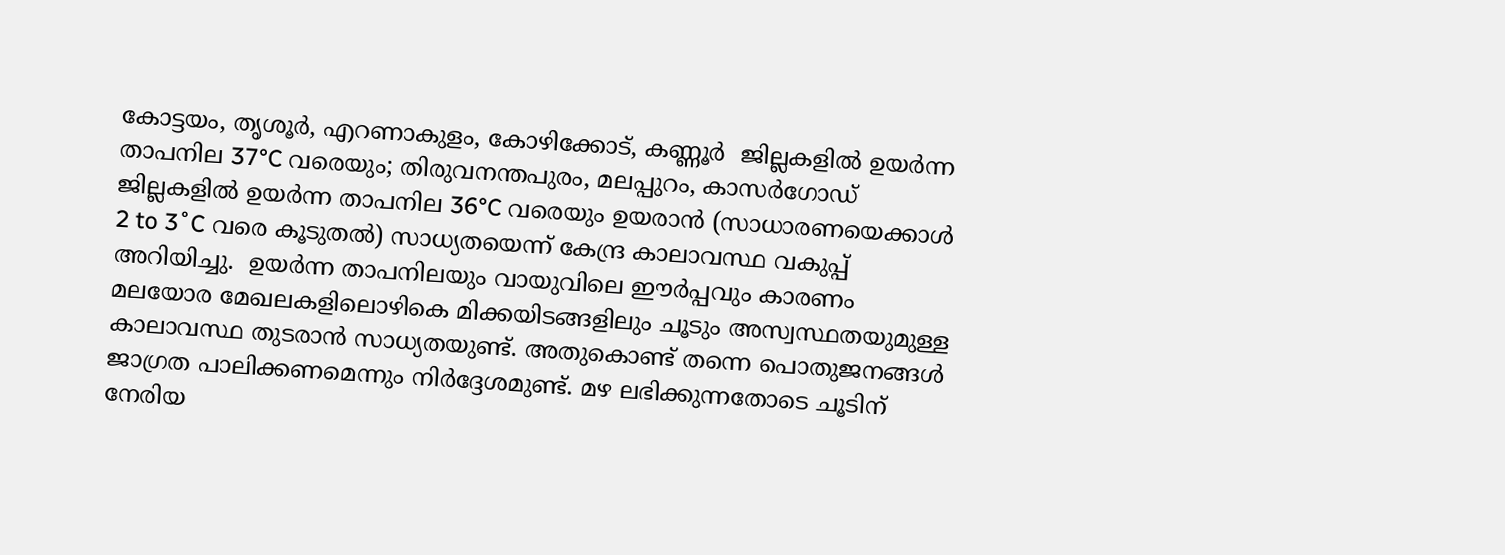കോട്ടയം, തൃശൂർ, എറണാകുളം, കോഴിക്കോട്, കണ്ണൂർ  ജില്ലകളിൽ ഉയർന്ന താപനില 37°C വരെയും; തിരുവനന്തപുരം, മലപ്പുറം, കാസർഗോഡ് ജില്ലകളിൽ ഉയർന്ന താപനില 36°C വരെയും ഉയരാൻ (സാധാരണയെക്കാൾ 2 to 3˚C വരെ കൂടുതൽ) സാധ്യതയെന്ന് കേന്ദ്ര കാലാവസ്ഥ വകുപ്പ് അറിയിച്ചു.  ഉയർന്ന താപനിലയും വായുവിലെ ഈർപ്പവും കാരണം മലയോര മേഖലകളിലൊഴികെ മിക്കയിടങ്ങളിലും ചൂടും അസ്വസ്ഥതയുമുള്ള കാലാവസ്ഥ തുടരാൻ സാധ്യതയുണ്ട്. അതുകൊണ്ട് തന്നെ പൊതുജനങ്ങൾ ജാഗ്രത പാലിക്കണമെന്നും നിർദ്ദേശമുണ്ട്. മഴ ലഭിക്കുന്നതോടെ ചൂടിന് നേരിയ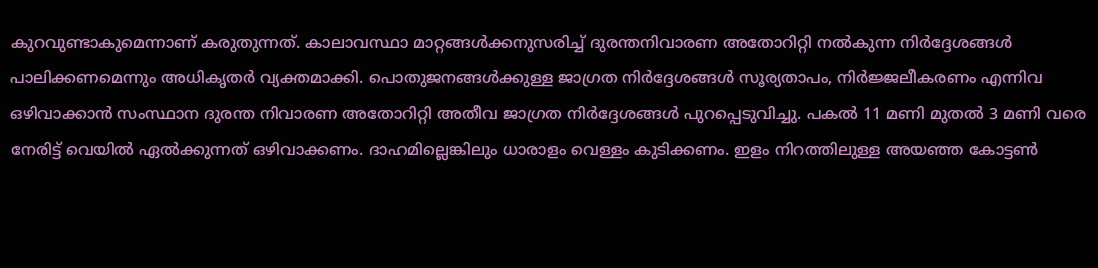കുറവുണ്ടാകുമെന്നാണ് കരുതുന്നത്. കാലാവസ്ഥാ മാറ്റങ്ങൾക്കനുസരിച്ച് ദുരന്തനിവാരണ അതോറിറ്റി നൽകുന്ന നിർദ്ദേശങ്ങൾ പാലിക്കണമെന്നും അധികൃതർ വ്യക്തമാക്കി. പൊതുജനങ്ങൾക്കുള്ള ജാഗ്രത നിർദ്ദേശങ്ങൾ സൂര്യതാപം, നിർജ്ജലീകരണം എന്നിവ ഒഴിവാക്കാൻ സംസ്ഥാന ദുരന്ത നിവാരണ അതോറിറ്റി അതീവ ജാഗ്രത നിർദ്ദേശങ്ങൾ പുറപ്പെടുവിച്ചു. പകൽ 11 മണി മുതൽ 3 മണി വരെ നേരിട്ട് വെയിൽ ഏൽക്കുന്നത് ഒഴിവാക്കണം. ദാഹമില്ലെങ്കിലും ധാരാളം വെള്ളം കുടിക്കണം. ഇളം നിറത്തിലുള്ള അയഞ്ഞ കോട്ടൺ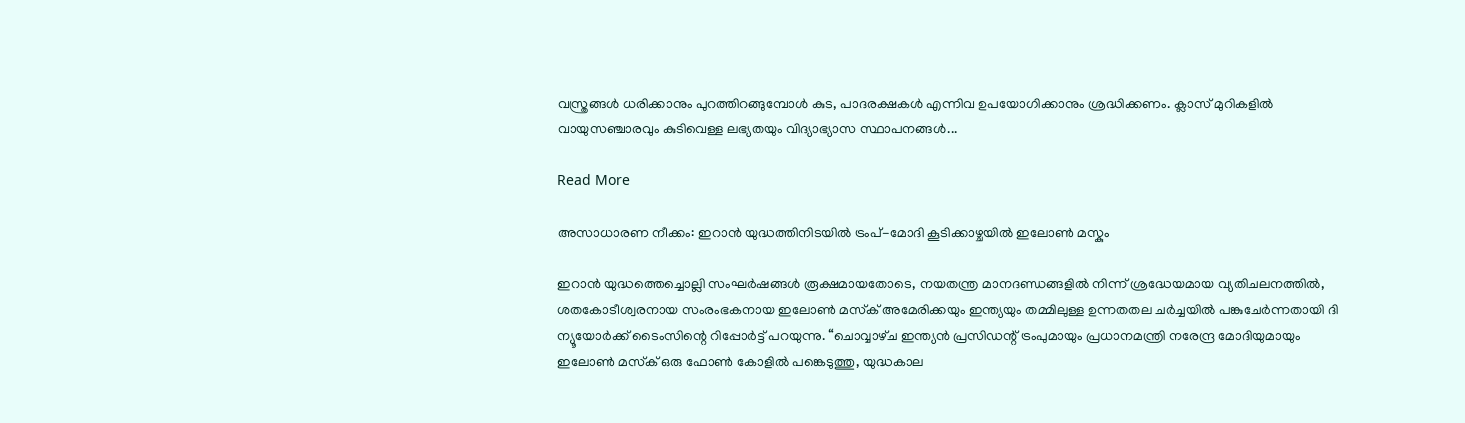വസ്ത്രങ്ങൾ ധരിക്കാനും പുറത്തിറങ്ങുമ്പോൾ കുട, പാദരക്ഷകൾ എന്നിവ ഉപയോഗിക്കാനും ശ്രദ്ധിക്കണം. ക്ലാസ് മുറികളിൽ വായുസഞ്ചാരവും കുടിവെള്ള ലഭ്യതയും വിദ്യാഭ്യാസ സ്ഥാപനങ്ങൾ...

Read More

അസാധാരണ നീക്കം: ഇറാൻ യുദ്ധത്തിനിടയിൽ ട്രംപ്-മോദി കൂടിക്കാഴ്ചയിൽ ഇലോൺ മസ്കും

ഇറാൻ യുദ്ധത്തെച്ചൊല്ലി സംഘർഷങ്ങൾ രൂക്ഷമായതോടെ, നയതന്ത്ര മാനദണ്ഡങ്ങളിൽ നിന്ന് ശ്രദ്ധേയമായ വ്യതിചലനത്തിൽ, ശതകോടീശ്വരനായ സംരംഭകനായ ഇലോൺ മസ്‌ക് അമേരിക്കയും ഇന്ത്യയും തമ്മിലുള്ള ഉന്നതതല ചർച്ചയിൽ പങ്കുചേർന്നതായി ദി ന്യൂയോർക്ക് ടൈംസിന്റെ റിപ്പോർട്ട് പറയുന്നു. “ചൊവ്വാഴ്‌ച ഇന്ത്യൻ പ്രസിഡന്റ് ട്രംപുമായും പ്രധാനമന്ത്രി നരേന്ദ്ര മോദിയുമായും ഇലോൺ മസ്‌ക് ഒരു ഫോൺ കോളിൽ പങ്കെടുത്തു, യുദ്ധകാല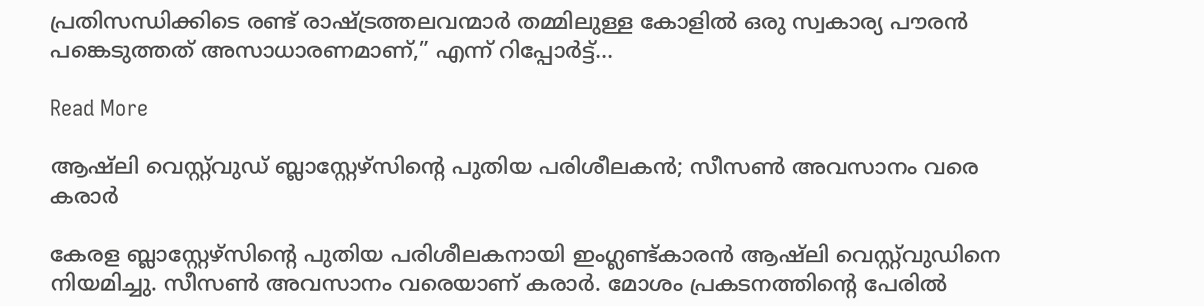പ്രതിസന്ധിക്കിടെ രണ്ട് രാഷ്ട്രത്തലവന്മാർ തമ്മിലുള്ള കോളിൽ ഒരു സ്വകാര്യ പൗരൻ പങ്കെടുത്തത് അസാധാരണമാണ്,” എന്ന് റിപ്പോർട്ട്...

Read More

ആഷ്‌ലി വെസ്റ്റ്‌വുഡ് ബ്ലാസ്റ്റേഴ്‌സിന്റെ പുതിയ പരിശീലകന്‍; സീസണ്‍ അവസാനം വരെ കരാര്‍

കേരള ബ്ലാസ്റ്റേഴ്‌സിന്റെ പുതിയ പരിശീലകനായി ഇംഗ്ലണ്ട്കാരന്‍ ആഷ്‌ലി വെസ്റ്റ്‌വുഡിനെ നിയമിച്ചു. സീസണ്‍ അവസാനം വരെയാണ് കരാര്‍. മോശം പ്രകടനത്തിന്റെ പേരില്‍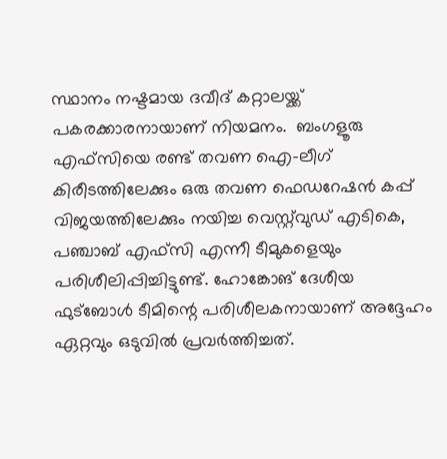സ്ഥാനം നഷ്ടമായ ദവീദ് കറ്റാലയ്ക്ക് പകരക്കാരനായാണ് നിയമനം.  ബംഗളൂരു എഫ്‌സിയെ രണ്ട് തവണ ഐ-ലീഗ് കിരീടത്തിലേക്കും ഒരു തവണ ഫെഡറേഷൻ കപ്പ് വിജയത്തിലേക്കും നയിച്ച വെസ്റ്റ്‍വുഡ് എടികെ, പഞ്ചാബ് എഫ്‌സി എന്നീ ടീമുകളെയും പരിശീലിപ്പിച്ചിട്ടുണ്ട്. ഹോങ്കോങ് ദേശീയ ഫുട്ബോൾ ടീമിന്റെ പരിശീലകനായാണ് അദ്ദേഹം ഏറ്റവും ഒടുവിൽ പ്രവർത്തിച്ചത്.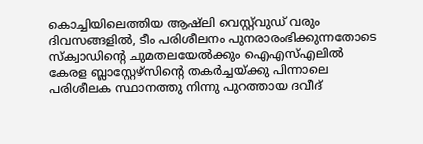കൊച്ചിയിലെത്തിയ ആഷ്‌ലി വെസ്റ്റ്‌വുഡ് വരും ദിവസങ്ങളിൽ, ടീം പരിശീലനം പുനരാരംഭിക്കുന്നതോടെ സ്ക്വാഡിന്റെ ചുമതലയേൽക്കും ഐഎസ്എലിൽ കേരള ബ്ലാസ്റ്റേഴ്സിന്റെ തകർച്ചയ്ക്കു പിന്നാലെ പരിശീലക സ്ഥാനത്തു നിന്നു പുറത്തായ ദവീദ്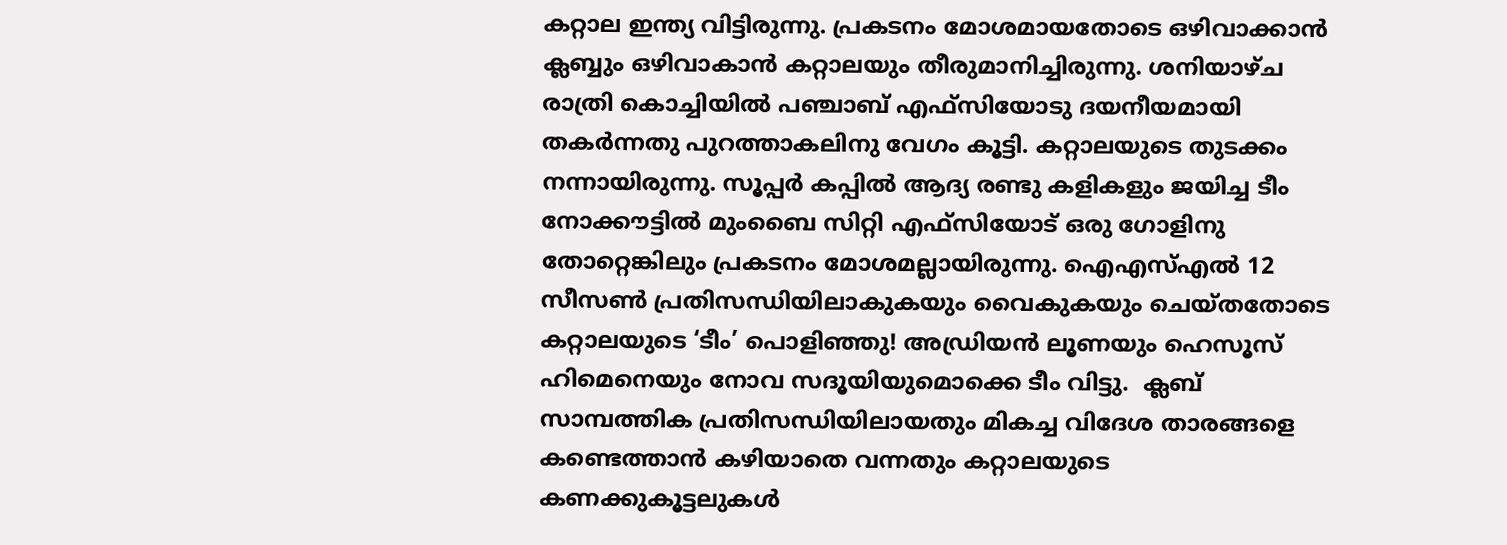കറ്റാല ഇന്ത്യ വിട്ടിരുന്നു. പ്രകടനം മോശമായതോടെ ഒഴിവാക്കാൻ ക്ലബ്ബും ഒഴിവാകാൻ കറ്റാലയും തീരുമാനിച്ചിരുന്നു. ശനിയാഴ്ച രാത്രി കൊച്ചിയിൽ പഞ്ചാബ് എഫ്സിയോടു ദയനീയമായി തകർന്നതു പുറത്താകലിനു വേഗം കൂട്ടി. കറ്റാലയുടെ തുടക്കം നന്നായിരുന്നു. സൂപ്പർ കപ്പിൽ ആദ്യ രണ്ടു കളികളും ജയിച്ച ടീം നോക്കൗട്ടിൽ മുംബൈ സിറ്റി എഫ്സിയോട് ഒരു ഗോളിനു തോറ്റെങ്കിലും പ്രകടനം മോശമല്ലായിരുന്നു. ഐഎസ്എൽ 12 സീസൺ പ്രതിസന്ധിയിലാകുകയും വൈകുകയും ചെയ്തതോടെ കറ്റാലയുടെ ‘ടീം’ പൊളിഞ്ഞു! അഡ്രിയൻ ലൂണയും ഹെസൂസ് ഹിമെനെയും നോവ സദൂയിയുമൊക്കെ ടീം വിട്ടു.  ക്ലബ് സാമ്പത്തിക പ്രതിസന്ധിയിലായതും മികച്ച വിദേശ താരങ്ങളെ കണ്ടെത്താൻ കഴിയാതെ വന്നതും കറ്റാലയുടെ കണക്കുകൂട്ടലുകൾ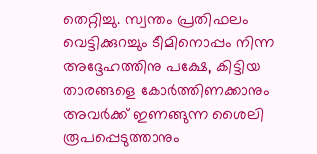തെറ്റിച്ചു. സ്വന്തം പ്രതിഫലം വെട്ടിക്കുറച്ചും ടീമിനൊപ്പം നിന്ന അദ്ദേഹത്തിനു പക്ഷേ, കിട്ടിയ താരങ്ങളെ കോർത്തിണക്കാനും അവർക്ക് ഇണങ്ങുന്ന ശൈലി രൂപപ്പെടുത്താനും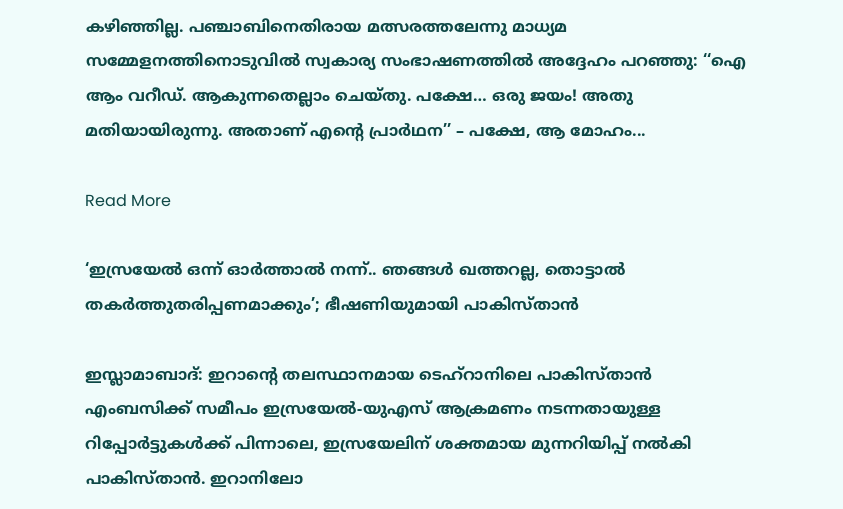കഴിഞ്ഞില്ല. പഞ്ചാബിനെതിരായ മത്സരത്തലേന്നു മാധ്യമ സമ്മേളനത്തിനൊടുവിൽ സ്വകാര്യ സംഭാഷണത്തിൽ അദ്ദേഹം പറഞ്ഞു: ‘‘ഐ ആം വറീഡ്. ആകുന്നതെല്ലാം ചെയ്തു. പക്ഷേ… ഒരു ജയം! അതു മതിയായിരുന്നു. അതാണ് എന്റെ പ്രാർഥന’’ – പക്ഷേ, ആ മോഹം...

Read More

‘ഇസ്രയേൽ ഒന്ന് ഓർത്താൽ നന്ന്.. ഞങ്ങൾ ഖത്തറല്ല, തൊട്ടാൽ തകർത്തുതരിപ്പണമാക്കും’; ഭീഷണിയുമായി പാകിസ്താൻ

ഇസ്ലാമാബാദ്: ഇറാന്റെ തലസ്ഥാനമായ ടെഹ്റാനിലെ പാകിസ്താൻ എംബസിക്ക് സമീപം ഇസ്രയേൽ-യുഎസ് ആക്രമണം നടന്നതായുള്ള റിപ്പോർട്ടുകൾക്ക് പിന്നാലെ, ഇസ്രയേലിന് ശക്തമായ മുന്നറിയിപ്പ് നൽകി പാകിസ്താൻ. ഇറാനിലോ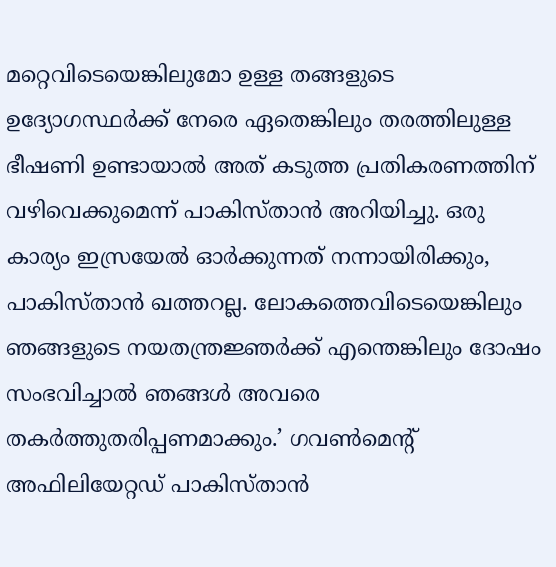മറ്റെവിടെയെങ്കിലുമോ ഉള്ള തങ്ങളുടെ ഉദ്യോഗസ്ഥർക്ക് നേരെ ഏതെങ്കിലും തരത്തിലുള്ള ഭീഷണി ഉണ്ടായാൽ അത് കടുത്ത പ്രതികരണത്തിന് വഴിവെക്കുമെന്ന് പാകിസ്താൻ അറിയിച്ചു. ഒരു കാര്യം ഇസ്രയേൽ ഓർക്കുന്നത് നന്നായിരിക്കും, പാകിസ്താൻ ഖത്തറല്ല. ലോകത്തെവിടെയെങ്കിലും ഞങ്ങളുടെ നയതന്ത്രജ്ഞർക്ക് എന്തെങ്കിലും ദോഷം സംഭവിച്ചാൽ ഞങ്ങൾ അവരെ തകർത്തുതരിപ്പണമാക്കും.’ ഗവൺമെന്റ് അഫിലിയേറ്റഡ് പാകിസ്താൻ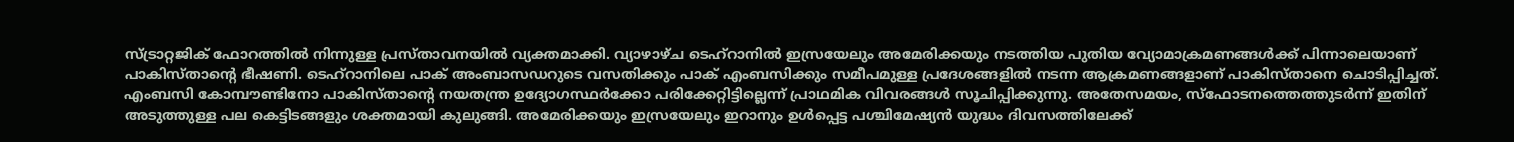സ്ട്രാറ്റജിക് ഫോറത്തിൽ നിന്നുള്ള പ്രസ്താവനയിൽ വ്യക്തമാക്കി. വ്യാഴാഴ്ച ടെഹ്റാനിൽ ഇസ്രയേലും അമേരിക്കയും നടത്തിയ പുതിയ വ്യോമാക്രമണങ്ങൾക്ക് പിന്നാലെയാണ് പാകിസ്താന്റെ ഭീഷണി. ടെഹ്‌റാനിലെ പാക് അംബാസഡറുടെ വസതിക്കും പാക് എംബസിക്കും സമീപമുള്ള പ്രദേശങ്ങളിൽ നടന്ന ആക്രമണങ്ങളാണ് പാകിസ്താനെ ചൊടിപ്പിച്ചത്. എംബസി കോമ്പൗണ്ടിനോ പാകിസ്താന്റെ നയതന്ത്ര ഉദ്യോഗസ്ഥർക്കോ പരിക്കേറ്റിട്ടില്ലെന്ന് പ്രാഥമിക വിവരങ്ങൾ സൂചിപ്പിക്കുന്നു. അതേസമയം, സ്‌ഫോടനത്തെത്തുടർന്ന് ഇതിന് അടുത്തുള്ള പല കെട്ടിടങ്ങളും ശക്തമായി കുലുങ്ങി. അമേരിക്കയും ഇസ്രയേലും ഇറാനും ഉൾപ്പെട്ട പശ്ചിമേഷ്യൻ യുദ്ധം ദിവസത്തിലേക്ക്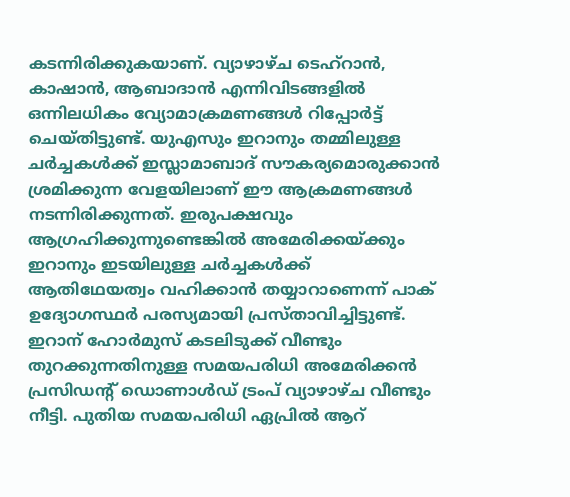കടന്നിരിക്കുകയാണ്. വ്യാഴാഴ്ച ടെഹ്റാൻ, കാഷാൻ, ആബാദാൻ എന്നിവിടങ്ങളിൽ ഒന്നിലധികം വ്യോമാക്രമണങ്ങൾ റിപ്പോർട്ട് ചെയ്തിട്ടുണ്ട്. യുഎസും ഇറാനും തമ്മിലുള്ള ചർച്ചകൾക്ക് ഇസ്ലാമാബാദ് സൗകര്യമൊരുക്കാൻ ശ്രമിക്കുന്ന വേളയിലാണ് ഈ ആക്രമണങ്ങൾ നടന്നിരിക്കുന്നത്. ഇരുപക്ഷവും ആഗ്രഹിക്കുന്നുണ്ടെങ്കിൽ അമേരിക്കയ്ക്കും ഇറാനും ഇടയിലുള്ള ചർച്ചകൾക്ക് ആതിഥേയത്വം വഹിക്കാൻ തയ്യാറാണെന്ന് പാക് ഉദ്യോഗസ്ഥർ പരസ്യമായി പ്രസ്താവിച്ചിട്ടുണ്ട്. ഇറാന് ഹോർമുസ് കടലിടുക്ക് വീണ്ടും തുറക്കുന്നതിനുള്ള സമയപരിധി അമേരിക്കൻ പ്രസിഡന്റ് ഡൊണാൾഡ് ട്രംപ് വ്യാഴാഴ്ച വീണ്ടും നീട്ടി. പുതിയ സമയപരിധി ഏപ്രിൽ ആറ്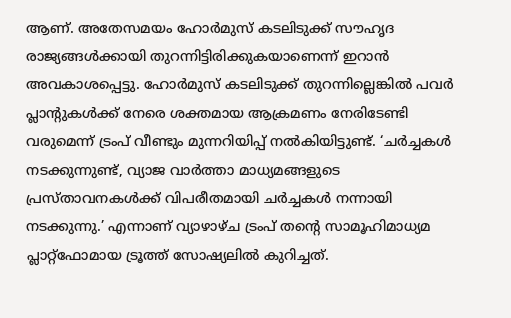ആണ്. അതേസമയം ഹോർമുസ് കടലിടുക്ക് സൗഹൃദ രാജ്യങ്ങൾക്കായി തുറന്നിട്ടിരിക്കുകയാണെന്ന് ഇറാൻ അവകാശപ്പെട്ടു. ഹോർമുസ് കടലിടുക്ക് തുറന്നില്ലെങ്കിൽ പവർ പ്ലാന്റുകൾക്ക് നേരെ ശക്തമായ ആക്രമണം നേരിടേണ്ടി വരുമെന്ന് ട്രംപ് വീണ്ടും മുന്നറിയിപ്പ് നൽകിയിട്ടുണ്ട്. ‘ചർച്ചകൾ നടക്കുന്നുണ്ട്, വ്യാജ വാർത്താ മാധ്യമങ്ങളുടെ പ്രസ്താവനകൾക്ക് വിപരീതമായി ചർച്ചകൾ നന്നായി നടക്കുന്നു.’ എന്നാണ് വ്യാഴാഴ്ച ട്രംപ് തന്റെ സാമൂഹിമാധ്യമ പ്ലാറ്റ്‌ഫോമായ ട്രൂത്ത് സോഷ്യലിൽ കുറിച്ചത്.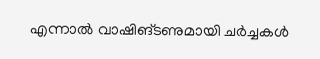എന്നാൽ വാഷിങ്ടണുമായി ചർച്ചകൾ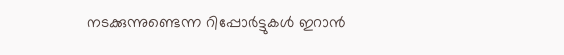നടക്കുന്നുണ്ടെന്ന റിപ്പോർട്ടുകൾ ഇറാൻ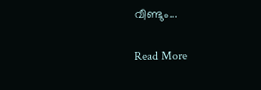വീണ്ടും...

Read More